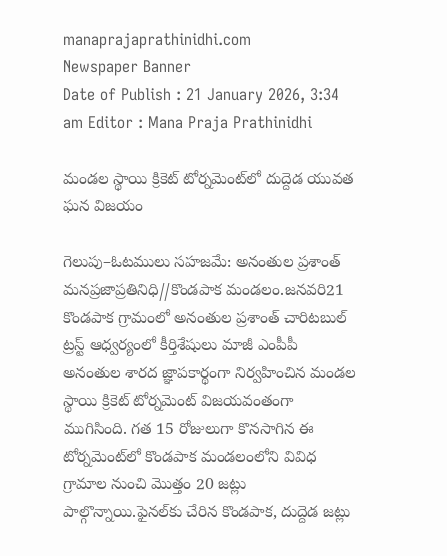manaprajaprathinidhi.com
Newspaper Banner
Date of Publish : 21 January 2026, 3:34 am Editor : Mana Praja Prathinidhi

మండల స్థాయి క్రికెట్ టోర్నమెంట్‌లో దుద్దెడ యువత ఘన విజయం

గెలుపు–ఓటములు సహజమే: అనంతుల ప్రశాంత్
మనప్రజాప్రతినిధి//కొండపాక మండలం.జనవరి21
కొండపాక గ్రామంలో అనంతుల ప్రశాంత్ చారిటబుల్ ట్రస్ట్ ఆధ్వర్యంలో కీర్తిశేషులు మాజీ ఎంపీపీ అనంతుల శారద జ్ఞాపకార్థంగా నిర్వహించిన మండల స్థాయి క్రికెట్ టోర్నమెంట్ విజయవంతంగా ముగిసింది. గత 15 రోజులుగా కొనసాగిన ఈ టోర్నమెంట్‌లో కొండపాక మండలంలోని వివిధ గ్రామాల నుంచి మొత్తం 20 జట్లు పాల్గొన్నాయి.ఫైనల్‌కు చేరిన కొండపాక, దుద్దెడ జట్లు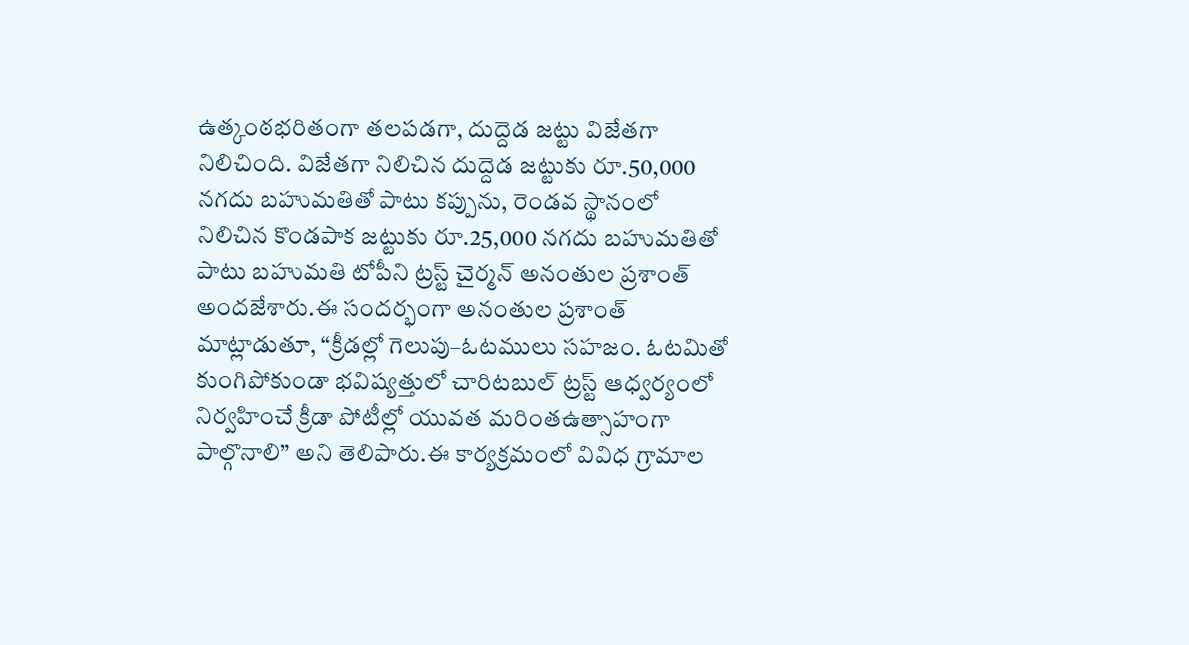ఉత్కంఠభరితంగా తలపడగా, దుద్దెడ జట్టు విజేతగా నిలిచింది. విజేతగా నిలిచిన దుద్దెడ జట్టుకు రూ.50,000 నగదు బహుమతితో పాటు కప్పును, రెండవ స్థానంలో నిలిచిన కొండపాక జట్టుకు రూ.25,000 నగదు బహుమతితో పాటు బహుమతి టోపీని ట్రస్ట్ చైర్మన్ అనంతుల ప్రశాంత్ అందజేశారు.ఈ సందర్భంగా అనంతుల ప్రశాంత్ మాట్లాడుతూ, “క్రీడల్లో గెలుపు–ఓటములు సహజం. ఓటమితో కుంగిపోకుండా భవిష్యత్తులో చారిటబుల్ ట్రస్ట్ ఆధ్వర్యంలో నిర్వహించే క్రీడా పోటీల్లో యువత మరింతఉత్సాహంగా పాల్గొనాలి” అని తెలిపారు.ఈ కార్యక్రమంలో వివిధ గ్రామాల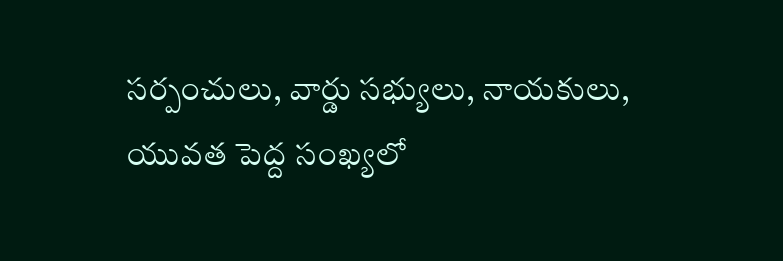సర్పంచులు, వార్డు సభ్యులు, నాయకులు, యువత పెద్ద సంఖ్యలో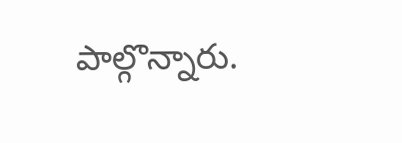పాల్గొన్నారు.